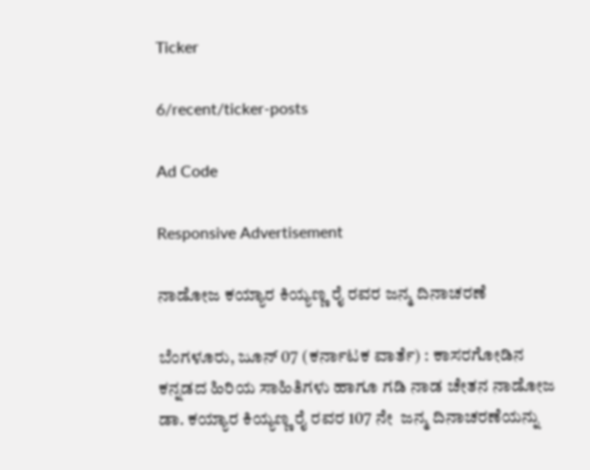Ticker

6/recent/ticker-posts

Ad Code

Responsive Advertisement

ನಾಡೋಜ ಕಯ್ಯಾರ ಕಿಯ್ಯಣ್ಣ ರೈ ರವರ ಜನ್ಮ ದಿನಾಚರಣೆ

ಬೆಂಗಳೂರು, ಜೂನ್ 07 (ಕರ್ನಾಟಕ ವಾರ್ತೆ) : ಕಾಸರಗೋಡಿನ ಕನ್ನಡದ ಹಿರಿಯ ಸಾಹಿತಿಗಳು ಹಾಗೂ ಗಡಿ ನಾಡ ಚೇತನ ನಾಡೋಜ ಡಾ. ಕಯ್ಯಾರ ಕಿಯ್ಯಣ್ಣ ರೈ ರವರ 107 ನೇ  ಜನ್ಮ ದಿನಾಚರಣೆಯನ್ನು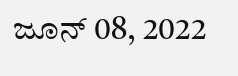ಜೂನ್ 08, 2022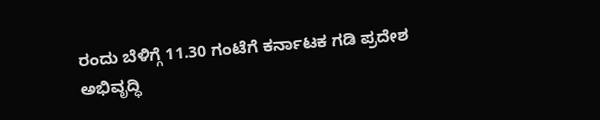ರಂದು ಬೆಳಿಗ್ಗೆ 11.30 ಗಂಟೆಗೆ ಕರ್ನಾಟಕ ಗಡಿ ಪ್ರದೇಶ ಅಭಿವೃದ್ಧಿ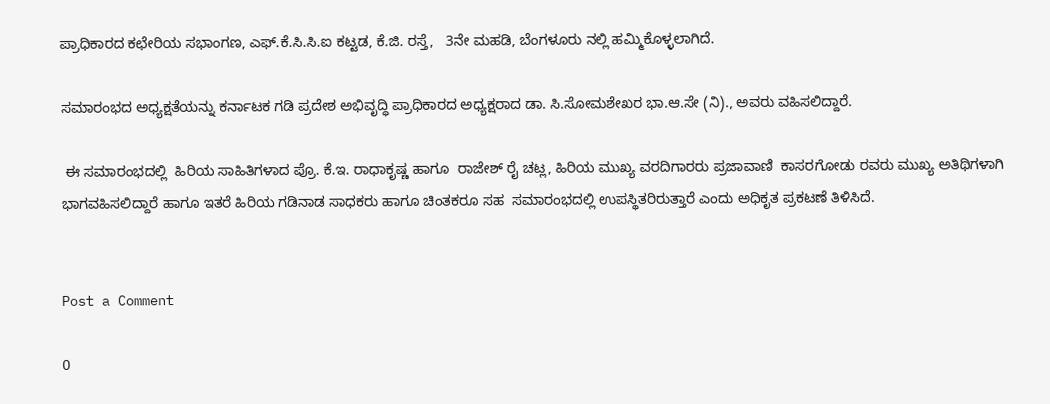ಪ್ರಾಧಿಕಾರದ ಕಛೇರಿಯ ಸಭಾಂಗಣ, ಎಫ್.ಕೆ.ಸಿ.ಸಿ.ಐ ಕಟ್ಟಡ, ಕೆ.ಜಿ. ರಸ್ತೆ,   3ನೇ ಮಹಡಿ, ಬೆಂಗಳೂರು ನಲ್ಲಿ ಹಮ್ಮಿಕೊಳ್ಳಲಾಗಿದೆ.

ಸಮಾರಂಭದ ಅಧ್ಯಕ್ಷತೆಯನ್ನು ಕರ್ನಾಟಕ ಗಡಿ ಪ್ರದೇಶ ಅಭಿವೃದ್ಧಿ ಪ್ರಾಧಿಕಾರದ ಅಧ್ಯಕ್ಷರಾದ ಡಾ. ಸಿ.ಸೋಮಶೇಖರ ಭಾ.ಆ.ಸೇ (ನಿ)., ಅವರು ವಹಿಸಲಿದ್ದಾರೆ.

 ಈ ಸಮಾರಂಭದಲ್ಲಿ  ಹಿರಿಯ ಸಾಹಿತಿಗಳಾದ ಪ್ರೊ. ಕೆ.ಇ. ರಾಧಾಕೃಷ್ಣ ಹಾಗೂ  ರಾಜೇಶ್ ರೈ ಚಟ್ಲ, ಹಿರಿಯ ಮುಖ್ಯ ವರದಿಗಾರರು ಪ್ರಜಾವಾಣಿ  ಕಾಸರಗೋಡು ರವರು ಮುಖ್ಯ ಅತಿಥಿಗಳಾಗಿ ಭಾಗವಹಿಸಲಿದ್ದಾರೆ ಹಾಗೂ ಇತರೆ ಹಿರಿಯ ಗಡಿನಾಡ ಸಾಧಕರು ಹಾಗೂ ಚಿಂತಕರೂ ಸಹ  ಸಮಾರಂಭದಲ್ಲಿ ಉಪಸ್ಥಿತರಿರುತ್ತಾರೆ ಎಂದು ಅಧಿಕೃತ ಪ್ರಕಟಣೆ ತಿಳಿಸಿದೆ.


Post a Comment

0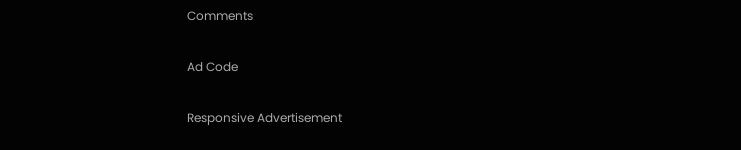Comments

Ad Code

Responsive Advertisement